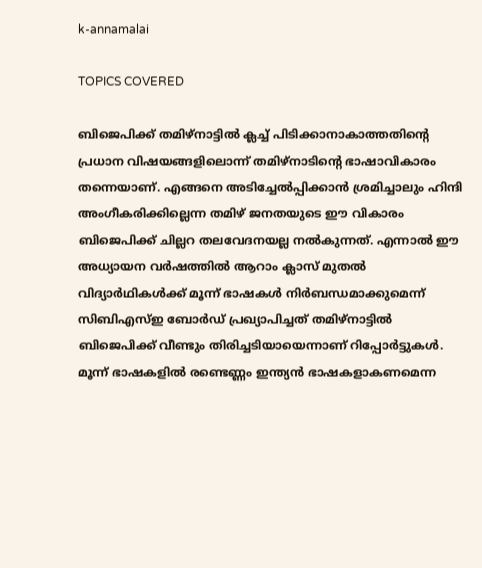k-annamalai

TOPICS COVERED

ബിജെപിക്ക് തമിഴ്നാട്ടില്‍ ക്ലച്ച് പിടിക്കാനാകാത്തതിന്‍റെ പ്രധാന വിഷയങ്ങളിലൊന്ന് തമിഴ്നാടിന്‍റെ ഭാഷാവികാരം തന്നെയാണ്. എങ്ങനെ അടിച്ചേല്‍പ്പിക്കാന്‍ ശ്രമിച്ചാലും ഹിന്ദി അംഗീകരിക്കില്ലെന്ന തമിഴ് ജനതയുടെ ഈ വികാരം ബിജെപിക്ക് ചില്ലറ തലവേദനയല്ല നല്‍കുന്നത്. എന്നാല്‍ ഈ അധ്യായന വര്‍‌ഷത്തില്‍ ആറാം ക്ലാസ് മുതല്‍ വിദ്യാര്‍ഥികള്‍ക്ക് മൂന്ന് ഭാഷകള്‍ നിര്‍ബന്ധമാക്കുമെന്ന് സിബിഎസ്ഇ ബോര്‍ഡ് പ്രഖ്യാപിച്ചത് തമിഴ്നാട്ടില്‍ ബിജെപിക്ക് വീണ്ടും തിരിച്ചടിയായെന്നാണ് റിപ്പോര്‍ട്ടുകള്‍. മൂന്ന് ഭാഷകളില്‍ രണ്ടെണ്ണം ഇന്ത്യന്‍ ഭാഷകളാകണമെന്ന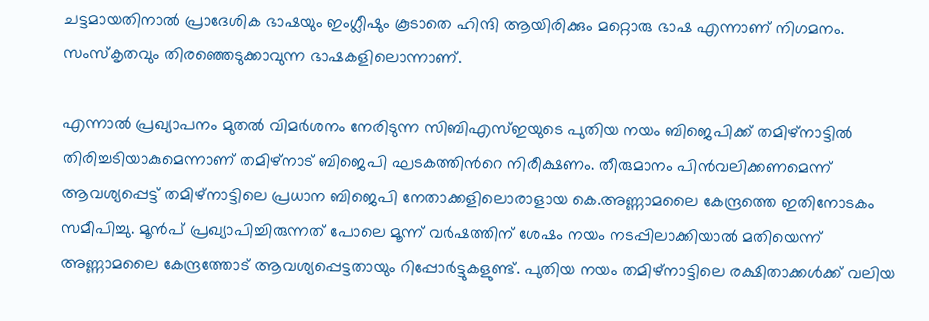ചട്ടമായതിനാല്‍ പ്രാദേശിക ഭാഷയും ഇംഗ്ലീഷും കൂടാതെ ഹിന്ദി ആയിരിക്കും മറ്റൊരു ഭാഷ എന്നാണ് നിഗമനം. സംസ്കൃതവും തിരഞ്ഞെടുക്കാവുന്ന ഭാഷകളിലൊന്നാണ്.

എന്നാല്‍ പ്രഖ്യാപനം മുതല്‍ വിമര്‍ശനം നേരിടുന്ന സിബിഎസ്ഇയുടെ പുതിയ നയം ബിജെപിക്ക് തമിഴ്നാട്ടില്‍ തിരിച്ചടിയാകുമെന്നാണ് തമിഴ്നാട് ബിജെപി ഘടകത്തിന്‍റെ നിരീക്ഷണം. തീരുമാനം പിന്‍വലിക്കണമെന്ന് ആവശ്യപ്പെട്ട് തമിഴ്നാട്ടിലെ പ്രധാന ബിജെപി നേതാക്കളിലൊരാളായ കെ.അണ്ണാമലൈ കേന്ദ്രത്തെ ഇതിനോടകം സമീപിച്ചു. മൂന്‍പ് പ്രഖ്യാപിച്ചിരുന്നത് പോലെ മൂന്ന് വര്‍ഷത്തിന് ശേഷം നയം നടപ്പിലാക്കിയാല്‍ മതിയെന്ന് അണ്ണാമലൈ കേന്ദ്രത്തോട് ആവശ്യപ്പെട്ടതായും റിപ്പോര്‍ട്ടുകളുണ്ട്. പുതിയ നയം തമിഴ്നാട്ടിലെ രക്ഷിതാക്കള്‍ക്ക് വലിയ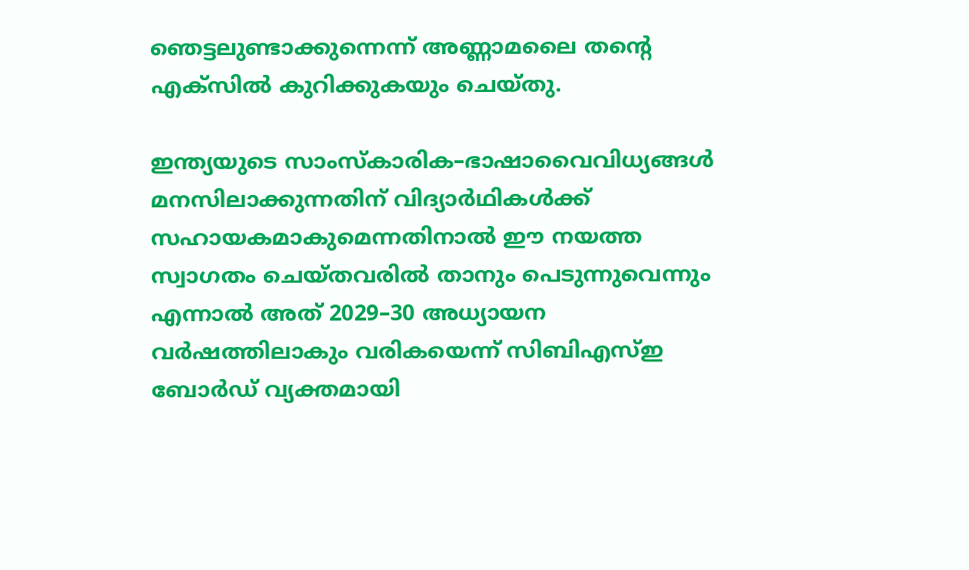ഞെട്ടലുണ്ടാക്കുന്നെന്ന് അണ്ണാമലൈ തന്‍റെ എക്സില്‍ കുറിക്കുകയും ചെയ്തു.

ഇന്ത്യയുടെ സാംസ്കാരിക–ഭാഷാവൈവിധ്യങ്ങള്‍ മനസിലാക്കുന്നതിന് വിദ്യാര്‍ഥികള്‍ക്ക് സഹായകമാകുമെന്നതിനാല്‍ ഈ നയത്ത സ്വാഗതം ചെയ്തവരില്‍ താനും പെടുന്നുവെന്നും എന്നാല്‍ അത് 2029–30 അധ്യായന വര്‍ഷത്തിലാകും വരികയെന്ന് സിബിഎസ്ഇ ബോര്‍ഡ് വ്യക്തമായി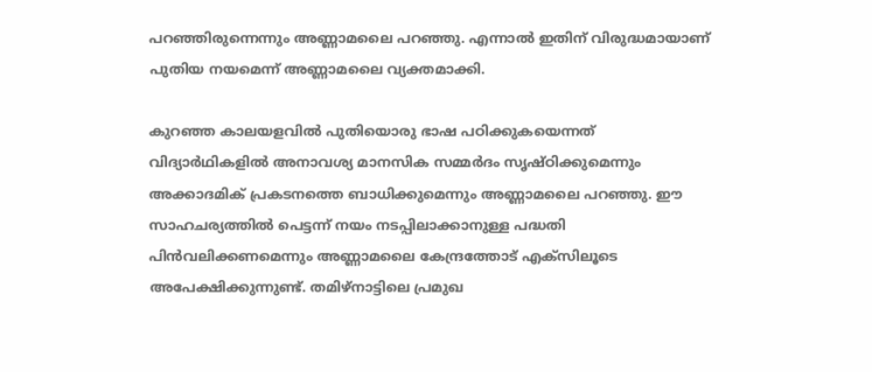പറഞ്ഞിരുന്നെന്നും അണ്ണാമലൈ പറഞ്ഞു. എന്നാല്‍ ഇതിന് വിരുദ്ധമായാണ് പുതിയ നയമെന്ന് അണ്ണാമലൈ വ്യക്തമാക്കി.

കുറഞ്ഞ കാലയളവില്‍ പുതിയൊരു ഭാഷ പഠിക്കുകയെന്നത് വിദ്യാര്‍ഥികളില്‍ അനാവശ്യ മാനസിക സമ്മര്‍ദം സൃഷ്ഠിക്കുമെന്നും അക്കാദമിക് പ്രകടനത്തെ ബാധിക്കുമെന്നും അണ്ണാമലൈ പറഞ്ഞു. ഈ സാഹചര്യത്തില്‍ പെട്ടന്ന് നയം നടപ്പിലാക്കാനുള്ള പദ്ധതി പിന്‍വലിക്കണമെന്നും അണ്ണാമലൈ കേന്ദ്രത്തോട് എക്സിലൂടെ അപേക്ഷിക്കുന്നുണ്ട്. തമിഴ്നാട്ടിലെ പ്രമുഖ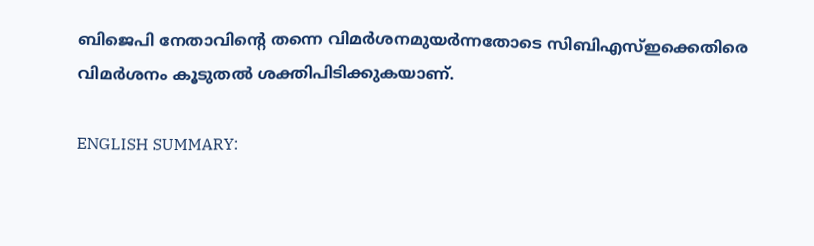ബിജെപി നേതാവിന്‍റെ തന്നെ വിമര്‍ശനമുയര്‍ന്നതോടെ സിബിഎസ്ഇക്കെതിരെ വിമര്‍ശനം കൂടുതല്‍ ശക്തിപിടിക്കുകയാണ്.

ENGLISH SUMMARY: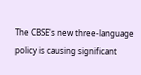The CBSE's new three-language policy is causing significant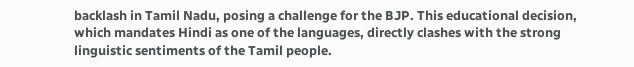backlash in Tamil Nadu, posing a challenge for the BJP. This educational decision, which mandates Hindi as one of the languages, directly clashes with the strong linguistic sentiments of the Tamil people.